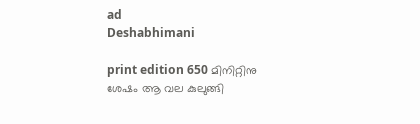ad
Deshabhimani

print edition 650 മിനിറ്റിനു
ശേഷം ആ വല കുലുങ്ങി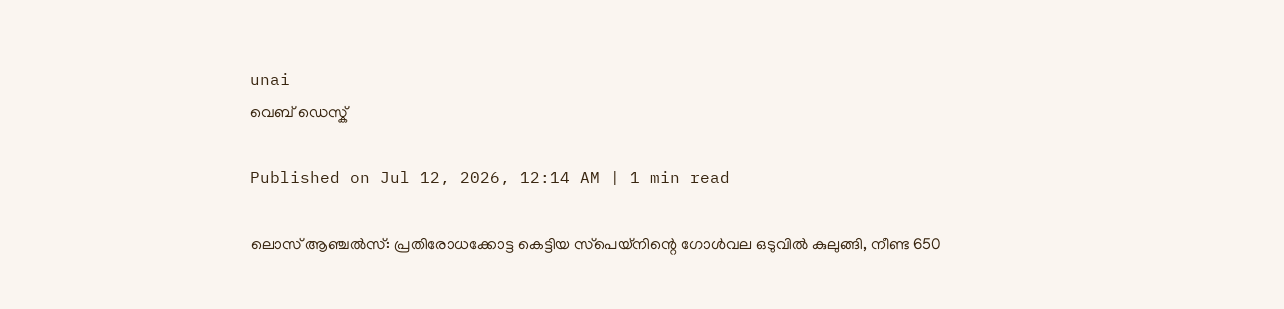unai
വെബ് ഡെസ്ക്

Published on Jul 12, 2026, 12:14 AM | 1 min read

ലൊസ്‌ ആഞ്ചൽസ്‌: പ്രതിരോധക്കോട്ട കെട്ടിയ സ്‌പെയ്‌നിന്റെ ഗോൾവല ഒടുവിൽ കുലുങ്ങി, നീണ്ട 650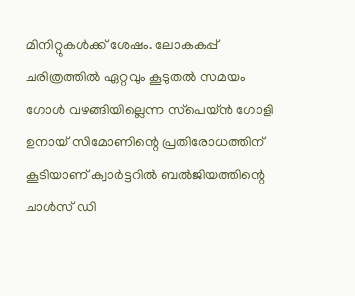മിനിറ്റുകൾക്ക്‌ ശേഷം. ലോകകപ്പ്‌ ചരിത്രത്തിൽ ഏറ്റവും കൂടുതൽ സമയം ഗോൾ വഴങ്ങിയില്ലെന്ന സ്‌പെയ്‌ൻ ഗോളി ഉനായ്‌ സിമോണിന്റെ പ്രതിരോധത്തിന്‌ കൂടിയാണ്‌ ക്വാർട്ടറിൽ ബൽജിയത്തിന്റെ ചാൾസ്‌ ഡി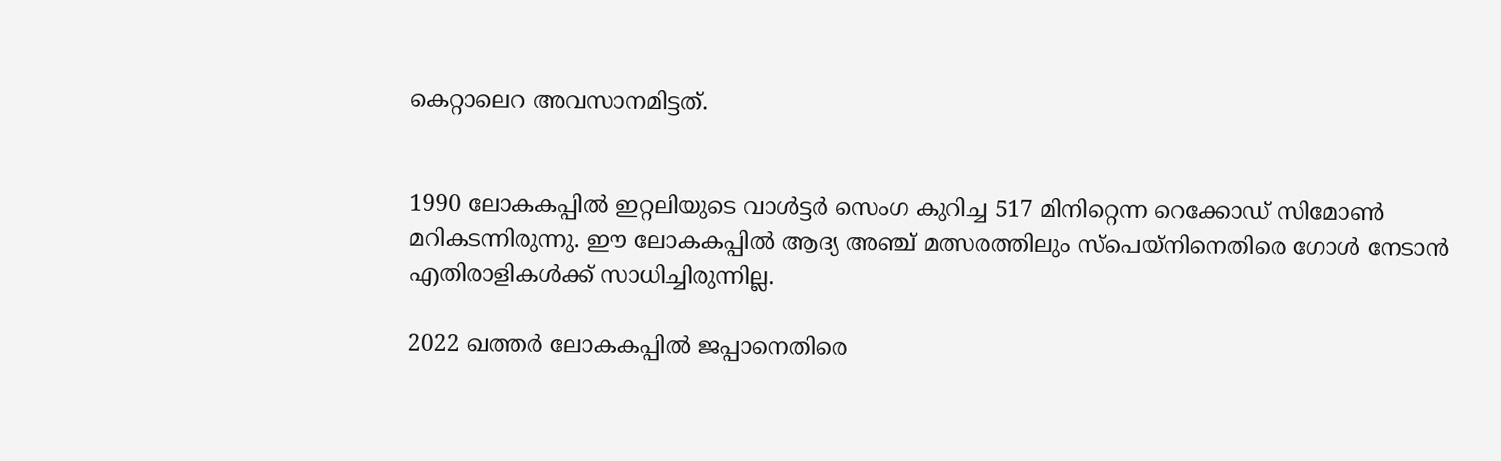കെറ്റാലെറ അവസാനമിട്ടത്.


1990 ലോകകപ്പിൽ ഇറ്റലിയുടെ വാൾട്ടർ സെംഗ കുറിച്ച 517 മിനിറ്റെന്ന റെക്കോഡ്‌ സിമോൺ മറികടന്നിരുന്നു. ഇ‍ൗ ലോകകപ്പിൽ ആദ്യ അഞ്ച്‌ മത്സരത്തിലും സ്‌പെയ്‌നിനെതിരെ ഗോൾ നേടാൻ എതിരാളികൾക്ക്‌ സാധിച്ചിരുന്നില്ല.

2022 ഖത്തർ ലോകകപ്പിൽ ജപ്പാനെതിരെ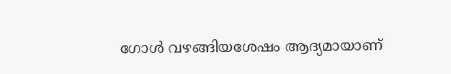ഗോൾ വഴങ്ങിയശേഷം ആദ്യമായാണ്‌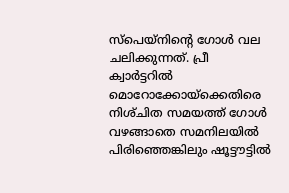സ്‌പെയ്‌നിന്റെ ഗോൾ വല ചലിക്കുന്നത്‌. പ്രീ ക്വാർട്ടറിൽ മൊറോക്കോയ്‌ക്കെതിരെ നിശ്‌ചിത സമയത്ത്‌ ഗോൾ വഴങ്ങാതെ സമനിലയിൽ പിരിഞ്ഞെങ്കിലും ഷൂട്ട‍ൗട്ടിൽ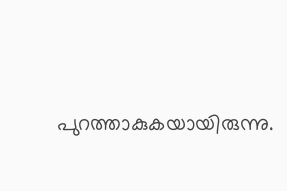പുറത്താകുകയായിരുന്നു.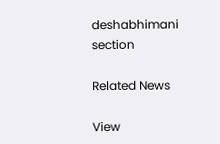deshabhimani section

Related News

View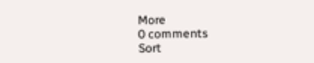More
0 comments
Sort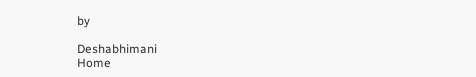by

Deshabhimani
Home